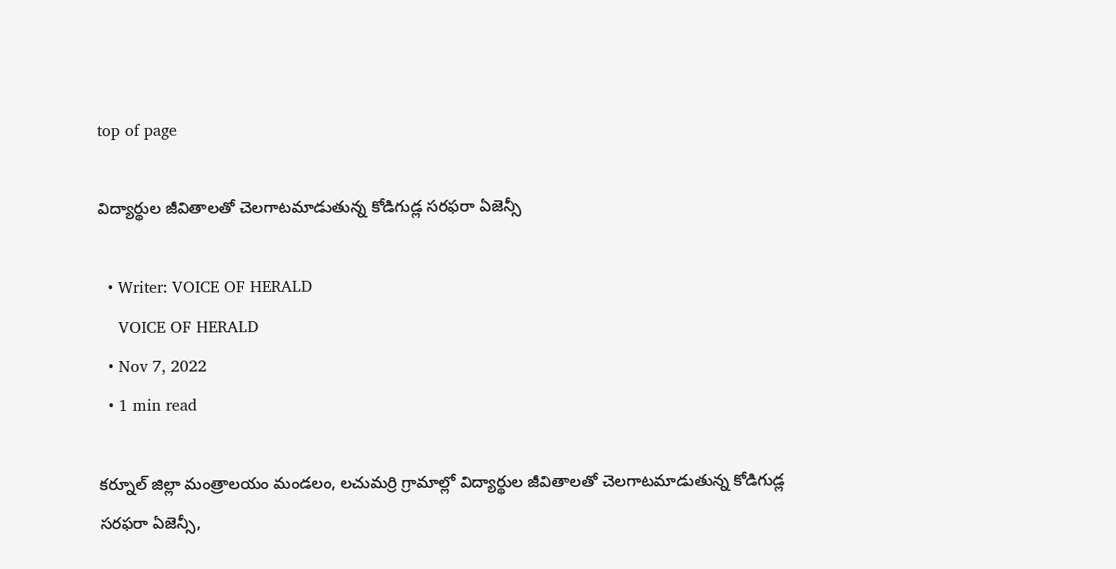top of page

విద్యార్థుల జీవితాలతో చెలగాటమాడుతున్న కోడిగుడ్ల సరఫరా ఏజెన్సీ

  • Writer: VOICE OF HERALD
    VOICE OF HERALD
  • Nov 7, 2022
  • 1 min read

కర్నూల్ జిల్లా మంత్రాలయం మండలం, లచుమర్రి గ్రామాల్లో విద్యార్థుల జీవితాలతో చెలగాటమాడుతున్న కోడిగుడ్ల సరఫరా ఏజెన్సీ,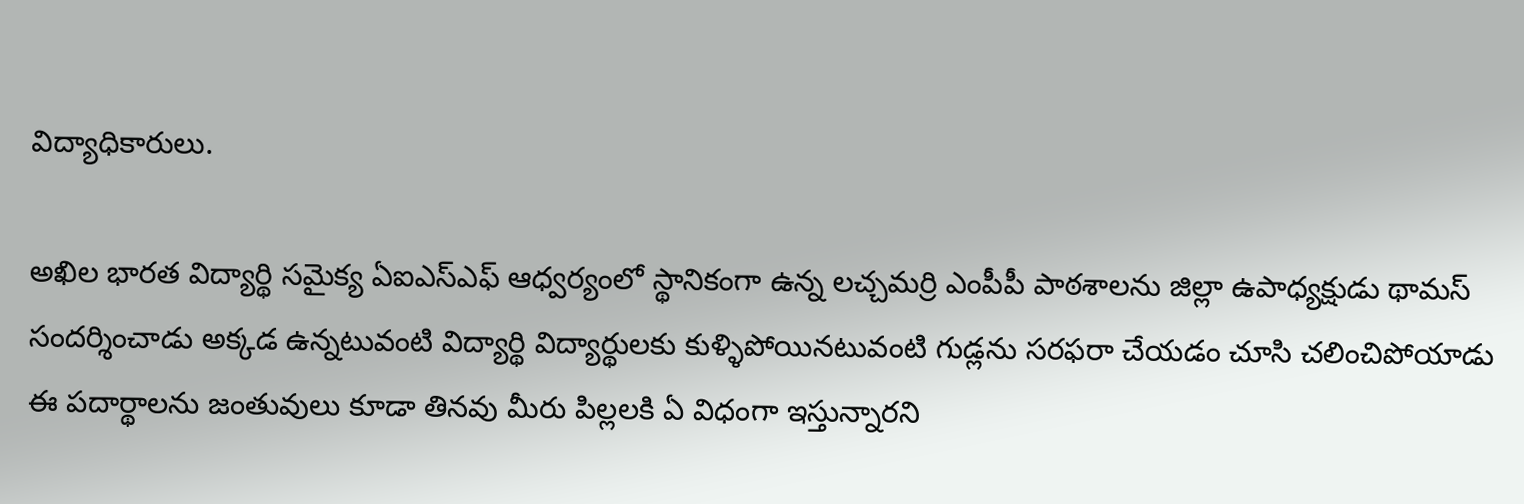విద్యాధికారులు.

అఖిల భారత విద్యార్థి సమైక్య ఏఐఎస్ఎఫ్ ఆధ్వర్యంలో స్థానికంగా ఉన్న లచ్చమర్రి ఎంపీపీ పాఠశాలను జిల్లా ఉపాధ్యక్షుడు థామస్ సందర్శించాడు అక్కడ ఉన్నటువంటి విద్యార్థి విద్యార్థులకు కుళ్ళిపోయినటువంటి గుడ్లను సరఫరా చేయడం చూసి చలించిపోయాడు ఈ పదార్థాలను జంతువులు కూడా తినవు మీరు పిల్లలకి ఏ విధంగా ఇస్తున్నారని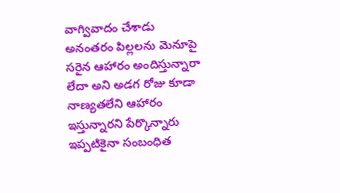వాగ్వివాదం చేశాడు అనంతరం పిల్లలను మెనూపై సరైన ఆహారం అందిస్తున్నారా లేదా అని అడగ రోజు కూడా నాణ్యతలేని ఆహారం ఇస్తున్నారని పేర్కొన్నారు ఇప్పటికైనా సంబంధిత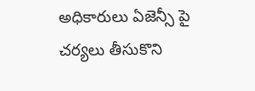అధికారులు ఏజెన్సీ పై చర్యలు తీసుకొని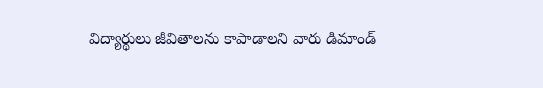విద్యార్థులు జీవితాలను కాపాడాలని వారు డిమాండ్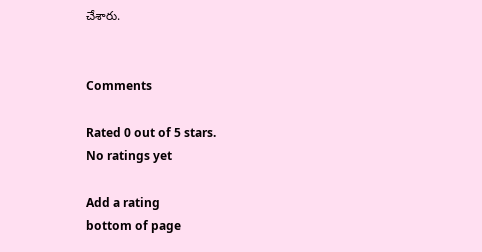చేశారు.


Comments

Rated 0 out of 5 stars.
No ratings yet

Add a rating
bottom of page